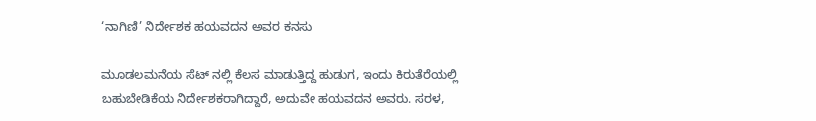‘ನಾಗಿಣಿ’ ನಿರ್ದೇಶಕ ಹಯವದನ ಅವರ ಕನಸು

ಮೂಡಲಮನೆಯ ಸೆಟ್ ನಲ್ಲಿ ಕೆಲಸ ಮಾಡುತ್ತಿದ್ದ ಹುಡುಗ, ಇಂದು ಕಿರುತೆರೆಯಲ್ಲಿ ಬಹುಬೇಡಿಕೆಯ ನಿರ್ದೇಶಕರಾಗಿದ್ದಾರೆ, ಅದುವೇ ಹಯವದನ ಅವರು. ಸರಳ,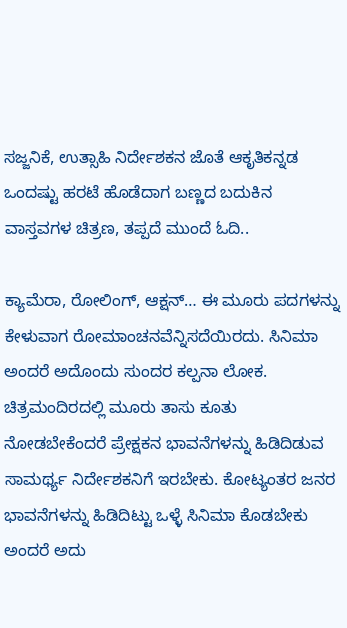ಸಜ್ಜನಿಕೆ, ಉತ್ಸಾಹಿ ನಿರ್ದೇಶಕನ ಜೊತೆ ಆಕೃತಿಕನ್ನಡ ಒಂದಷ್ಟು ಹರಟೆ ಹೊಡೆದಾಗ ಬಣ್ಣದ ಬದುಕಿನ ವಾಸ್ತವಗಳ ಚಿತ್ರಣ, ತಪ್ಪದೆ ಮುಂದೆ ಓದಿ..

ಕ್ಯಾಮೆರಾ, ರೋಲಿಂಗ್, ಆಕ್ಷನ್… ಈ ಮೂರು ಪದಗಳನ್ನು ಕೇಳುವಾಗ ರೋಮಾಂಚನವೆನ್ನಿಸದೆಯಿರದು. ಸಿನಿಮಾ ಅಂದರೆ ಅದೊಂದು ಸುಂದರ ಕಲ್ಪನಾ ಲೋಕ. ಚಿತ್ರಮಂದಿರದಲ್ಲಿ ಮೂರು ತಾಸು ಕೂತು ನೋಡಬೇಕೆಂದರೆ ಪ್ರೇಕ್ಷಕನ ಭಾವನೆಗಳನ್ನು ಹಿಡಿದಿಡುವ ಸಾಮರ್ಥ್ಯ ನಿರ್ದೇಶಕನಿಗೆ ಇರಬೇಕು. ಕೋಟ್ಯಂತರ ಜನರ ಭಾವನೆಗಳನ್ನು ಹಿಡಿದಿಟ್ಟು ಒಳ್ಳೆ ಸಿನಿಮಾ ಕೊಡಬೇಕು ಅಂದರೆ ಅದು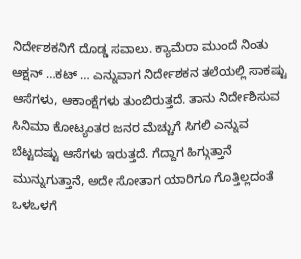ನಿರ್ದೇಶಕನಿಗೆ ದೊಡ್ಡ ಸವಾಲು. ಕ್ಯಾಮೆರಾ ಮುಂದೆ ನಿಂತು ಆಕ್ಷನ್ …ಕಟ್ … ಎನ್ನುವಾಗ ನಿರ್ದೇಶಕನ ತಲೆಯಲ್ಲಿ ಸಾಕಷ್ಟು ಆಸೆಗಳು, ಆಕಾಂಕ್ಷೆಗಳು ತುಂಬಿರುತ್ತದೆ. ತಾನು ನಿರ್ದೇಶಿಸುವ ಸಿನಿಮಾ ಕೋಟ್ಯಂತರ ಜನರ ಮೆಚ್ಚುಗೆ ಸಿಗಲಿ ಎನ್ನುವ ಬೆಟ್ಟದಷ್ಟು ಆಸೆಗಳು ಇರುತ್ತದೆ. ಗೆದ್ದಾಗ ಹಿಗ್ಗುತ್ತಾನೆ ಮುನ್ನುಗುತ್ತಾನೆ, ಅದೇ ಸೋತಾಗ ಯಾರಿಗೂ ಗೊತ್ತಿಲ್ಲದಂತೆ ಒಳಒಳಗೆ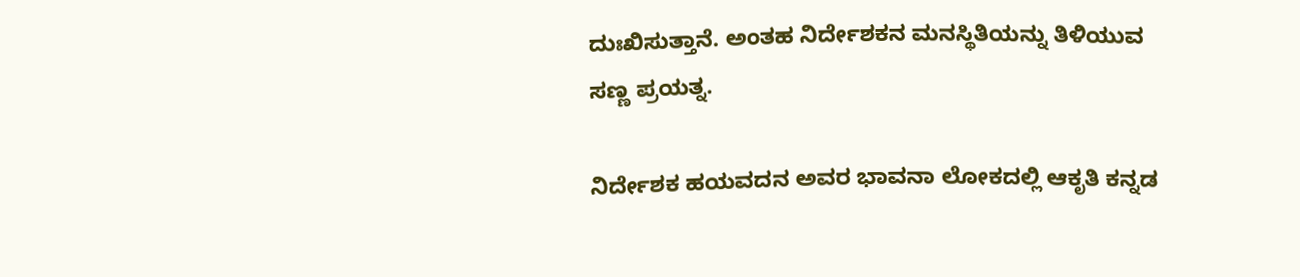ದುಃಖಿಸುತ್ತಾನೆ. ಅಂತಹ ನಿರ್ದೇಶಕನ ಮನಸ್ಥಿತಿಯನ್ನು ತಿಳಿಯುವ ಸಣ್ಣ ಪ್ರಯತ್ನ.

ನಿರ್ದೇಶಕ ಹಯವದನ ಅವರ ಭಾವನಾ ಲೋಕದಲ್ಲಿ ಆಕೃತಿ ಕನ್ನಡ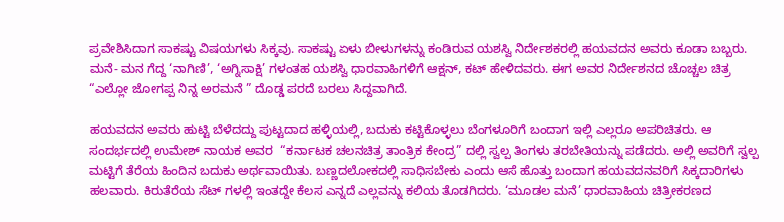ಪ್ರವೇಶಿಸಿದಾಗ ಸಾಕಷ್ಟು ವಿಷಯಗಳು ಸಿಕ್ಕವು. ಸಾಕಷ್ಟು ಏಳು ಬೀಳುಗಳನ್ನು ಕಂಡಿರುವ ಯಶಸ್ವಿ ನಿರ್ದೇಶಕರಲ್ಲಿ ಹಯವದನ ಅವರು ಕೂಡಾ ಬಬ್ಬರು. ಮನೆ- ಮನ ಗೆದ್ದ ‘ನಾಗಿಣಿ’, ‘ಅಗ್ನಿಸಾಕ್ಷಿ’ ಗಳಂತಹ ಯಶಸ್ವಿ ಧಾರವಾಹಿಗಳಿಗೆ ಆಕ್ಷನ್, ಕಟ್ ಹೇಳಿದವರು. ಈಗ ಅವರ ನಿರ್ದೇಶನದ ಚೊಚ್ಚಲ ಚಿತ್ರ “ಎಲ್ಲೋ ಜೋಗಪ್ಪ ನಿನ್ನ ಅರಮನೆ ” ದೊಡ್ಡ ಪರದೆ ಬರಲು ಸಿದ್ದವಾಗಿದೆ.

ಹಯವದನ ಅವರು ಹುಟ್ಟಿ ಬೆಳೆದದ್ದು ಪುಟ್ಟದಾದ ಹಳ್ಳಿಯಲ್ಲಿ, ಬದುಕು ಕಟ್ಟಿಕೊಳ್ಳಲು ಬೆಂಗಳೂರಿಗೆ ಬಂದಾಗ ಇಲ್ಲಿ ಎಲ್ಲರೂ ಅಪರಿಚಿತರು. ಆ ಸಂದರ್ಭದಲ್ಲಿ ಉಮೇಶ್ ನಾಯಕ ಅವರ  “ಕರ್ನಾಟಕ ಚಲನಚಿತ್ರ ತಾಂತ್ರಿಕ ಕೇಂದ್ರ” ದಲ್ಲಿ ಸ್ವಲ್ಪ ತಿಂಗಳು ತರಬೇತಿಯನ್ನು ಪಡೆದರು. ಅಲ್ಲಿ ಅವರಿಗೆ ಸ್ವಲ್ಪ ಮಟ್ಟಿಗೆ ತೆರೆಯ ಹಿಂದಿನ ಬದುಕು ಅರ್ಥವಾಯಿತು. ಬಣ್ಣದಲೋಕದಲ್ಲಿ ಸಾಧಿಸಬೇಕು ಎಂದು ಆಸೆ ಹೊತ್ತು ಬಂದಾಗ ಹಯವದನವರಿಗೆ ಸಿಕ್ಕದಾರಿಗಳು ಹಲವಾರು. ಕಿರುತೆರೆಯ ಸೆಟ್ ಗಳಲ್ಲಿ ಇಂತದ್ದೇ ಕೆಲಸ ಎನ್ನದೆ ಎಲ್ಲವನ್ನು ಕಲಿಯ ತೊಡಗಿದರು. ‘ಮೂಡಲ ಮನೆ’ ಧಾರವಾಹಿಯ ಚಿತ್ರೀಕರಣದ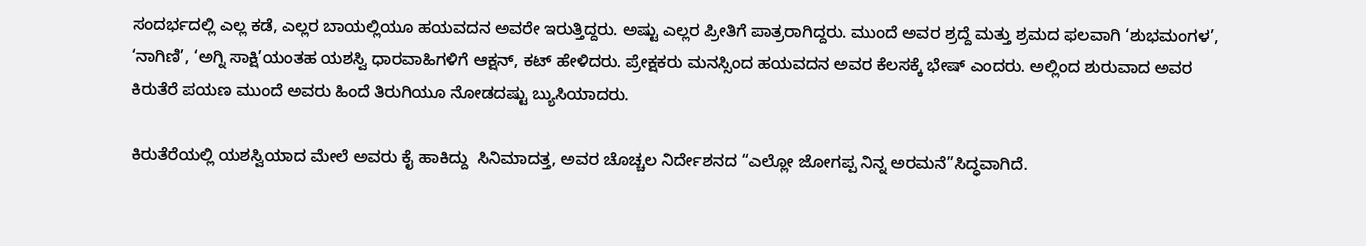ಸಂದರ್ಭದಲ್ಲಿ ಎಲ್ಲ ಕಡೆ, ಎಲ್ಲರ ಬಾಯಲ್ಲಿಯೂ ಹಯವದನ ಅವರೇ ಇರುತ್ತಿದ್ದರು. ಅಷ್ಟು ಎಲ್ಲರ ಪ್ರೀತಿಗೆ ಪಾತ್ರರಾಗಿದ್ದರು. ಮುಂದೆ ಅವರ ಶ್ರದ್ದೆ ಮತ್ತು ಶ್ರಮದ ಫಲವಾಗಿ ‘ಶುಭಮಂಗಳ’, ‘ನಾಗಿಣಿ’, ‘ಅಗ್ನಿ ಸಾಕ್ಷಿ’ಯಂತಹ ಯಶಸ್ವಿ ಧಾರವಾಹಿಗಳಿಗೆ ಆಕ್ಷನ್, ಕಟ್ ಹೇಳಿದರು. ಪ್ರೇಕ್ಷಕರು ಮನಸ್ಸಿಂದ ಹಯವದನ ಅವರ ಕೆಲಸಕ್ಕೆ ಭೇಷ್ ಎಂದರು. ಅಲ್ಲಿಂದ ಶುರುವಾದ ಅವರ ಕಿರುತೆರೆ ಪಯಣ ಮುಂದೆ ಅವರು ಹಿಂದೆ ತಿರುಗಿಯೂ ನೋಡದಷ್ಟು ಬ್ಯುಸಿಯಾದರು.

ಕಿರುತೆರೆಯಲ್ಲಿ ಯಶಸ್ವಿಯಾದ ಮೇಲೆ ಅವರು ಕೈ ಹಾಕಿದ್ದು  ಸಿನಿಮಾದತ್ತ, ಅವರ ಚೊಚ್ಚಲ ನಿರ್ದೇಶನದ “ಎಲ್ಲೋ ಜೋಗಪ್ಪ ನಿನ್ನ ಅರಮನೆ”ಸಿದ್ಧವಾಗಿದೆ.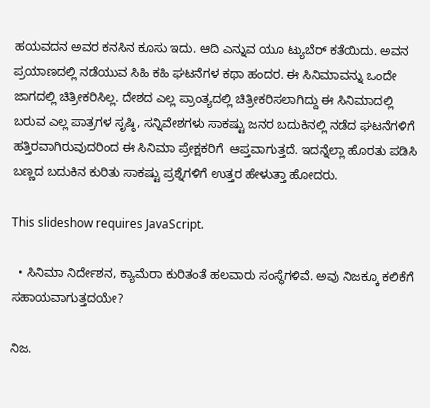ಹಯವದನ ಅವರ ಕನಸಿನ ಕೂಸು ಇದು. ಆದಿ ಎನ್ನುವ ಯೂ ಟ್ಯುಬೆರ್ ಕತೆಯಿದು. ಅವನ  ಪ್ರಯಾಣದಲ್ಲಿ ನಡೆಯುವ ಸಿಹಿ ಕಹಿ ಘಟನೆಗಳ ಕಥಾ ಹಂದರ. ಈ ಸಿನಿಮಾವನ್ನು ಒಂದೇ ಜಾಗದಲ್ಲಿ ಚಿತ್ರೀಕರಿಸಿಲ್ಲ. ದೇಶದ ಎಲ್ಲ ಪ್ರಾಂತ್ಯದಲ್ಲಿ ಚಿತ್ರೀಕರಿಸಲಾಗಿದ್ದು ಈ ಸಿನಿಮಾದಲ್ಲಿ  ಬರುವ ಎಲ್ಲ ಪಾತ್ರಗಳ ಸೃಷ್ಠಿ, ಸನ್ನಿವೇಶಗಳು ಸಾಕಷ್ಟು ಜನರ ಬದುಕಿನಲ್ಲಿ ನಡೆದ ಘಟನೆಗಳಿಗೆ ಹತ್ತಿರವಾಗಿರುವುದರಿಂದ ಈ ಸಿನಿಮಾ ಪ್ರೇಕ್ಷಕರಿಗೆ  ಆಪ್ತವಾಗುತ್ತದೆ. ಇದನ್ನೆಲ್ಲಾ ಹೊರತು ಪಡಿಸಿ  ಬಣ್ಣದ ಬದುಕಿನ ಕುರಿತು ಸಾಕಷ್ಟು ಪ್ರಶ್ನೆಗಳಿಗೆ ಉತ್ತರ ಹೇಳುತ್ತಾ ಹೋದರು.

This slideshow requires JavaScript.

  • ಸಿನಿಮಾ ನಿರ್ದೇಶನ, ಕ್ಯಾಮೆರಾ ಕುರಿತಂತೆ ಹಲವಾರು ಸಂಸ್ಥೆಗಳಿವೆ. ಅವು ನಿಜಕ್ಕೂ ಕಲಿಕೆಗೆ ಸಹಾಯವಾಗುತ್ತದಯೇ?

ನಿಜ.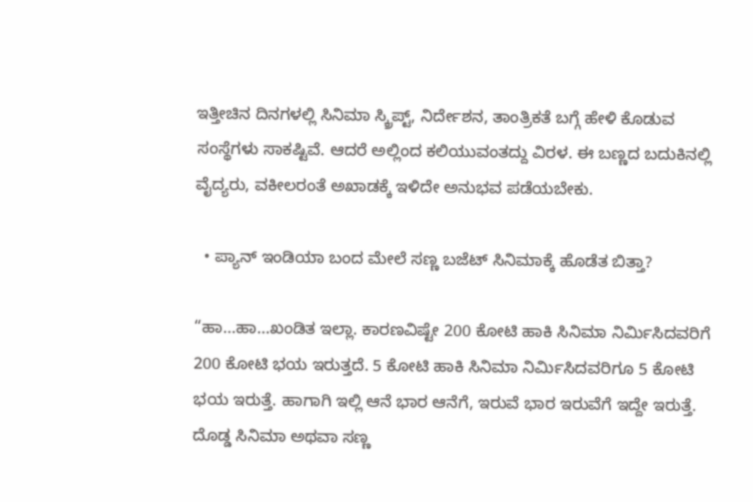ಇತ್ತೀಚಿನ ದಿನಗಳಲ್ಲಿ ಸಿನಿಮಾ ಸ್ಕ್ರಿಪ್ಟ್, ನಿರ್ದೇಶನ, ತಾಂತ್ರಿಕತೆ ಬಗ್ಗೆ ಹೇಳಿ ಕೊಡುವ ಸಂಸ್ಥೆಗಳು ಸಾಕಷ್ಟಿವೆ. ಆದರೆ ಅಲ್ಲಿಂದ ಕಲಿಯುವಂತದ್ದು ವಿರಳ. ಈ ಬಣ್ಣದ ಬದುಕಿನಲ್ಲಿ  ವೈದ್ಯರು, ವಕೀಲರಂತೆ ಅಖಾಡಕ್ಕೆ ಇಳಿದೇ ಅನುಭವ ಪಡೆಯಬೇಕು.

  • ಪ್ಯಾನ್ ಇಂಡಿಯಾ ಬಂದ ಮೇಲೆ ಸಣ್ಣ ಬಜೆಟ್ ಸಿನಿಮಾಕ್ಕೆ ಹೊಡೆತ ಬಿತ್ತಾ?

“ಹಾ…ಹಾ…ಖಂಡಿತ ಇಲ್ಲಾ. ಕಾರಣವಿಷ್ಟೇ 200 ಕೋಟಿ ಹಾಕಿ ಸಿನಿಮಾ ನಿರ್ಮಿಸಿದವರಿಗೆ 200 ಕೋಟಿ ಭಯ ಇರುತ್ತದೆ. 5 ಕೋಟಿ ಹಾಕಿ ಸಿನಿಮಾ ನಿರ್ಮಿಸಿದವರಿಗೂ 5 ಕೋಟಿ ಭಯ ಇರುತ್ತೆ. ಹಾಗಾಗಿ ಇಲ್ಲಿ ಆನೆ ಭಾರ ಆನೆಗೆ, ಇರುವೆ ಭಾರ ಇರುವೆಗೆ ಇದ್ದೇ ಇರುತ್ತೆ. ದೊಡ್ಡ ಸಿನಿಮಾ ಅಥವಾ ಸಣ್ಣ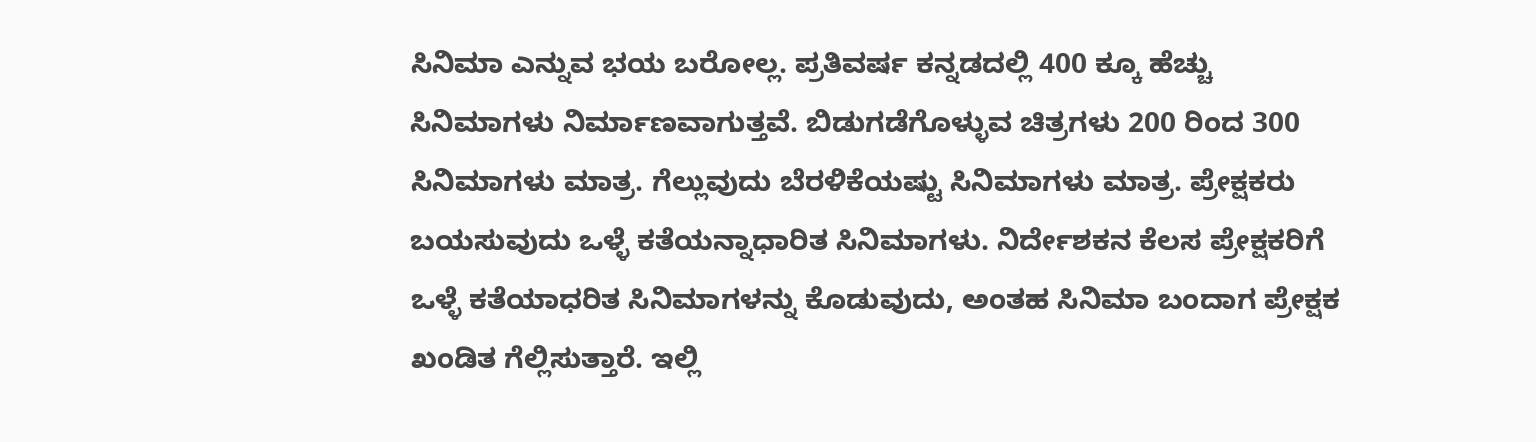ಸಿನಿಮಾ ಎನ್ನುವ ಭಯ ಬರೋಲ್ಲ. ಪ್ರತಿವರ್ಷ ಕನ್ನಡದಲ್ಲಿ 400 ಕ್ಕೂ ಹೆಚ್ಚು ಸಿನಿಮಾಗಳು ನಿರ್ಮಾಣವಾಗುತ್ತವೆ. ಬಿಡುಗಡೆಗೊಳ್ಳುವ ಚಿತ್ರಗಳು 200 ರಿಂದ 300 ಸಿನಿಮಾಗಳು ಮಾತ್ರ. ಗೆಲ್ಲುವುದು ಬೆರಳಿಕೆಯಷ್ಟು ಸಿನಿಮಾಗಳು ಮಾತ್ರ. ಪ್ರೇಕ್ಷಕರು ಬಯಸುವುದು ಒಳ್ಳೆ ಕತೆಯನ್ನಾಧಾರಿತ ಸಿನಿಮಾಗಳು. ನಿರ್ದೇಶಕನ ಕೆಲಸ ಪ್ರೇಕ್ಷಕರಿಗೆ ಒಳ್ಳೆ ಕತೆಯಾಧರಿತ ಸಿನಿಮಾಗಳನ್ನು ಕೊಡುವುದು, ಅಂತಹ ಸಿನಿಮಾ ಬಂದಾಗ ಪ್ರೇಕ್ಷಕ ಖಂಡಿತ ಗೆಲ್ಲಿಸುತ್ತಾರೆ. ಇಲ್ಲಿ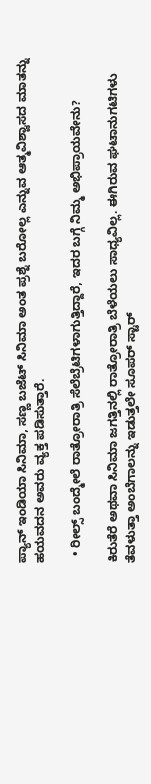ಪ್ಯಾನ್ ಇಂಡಿಯಾ ಸಿನಿಮಾ, ಸಣ್ಣ ಬಜೆಟ್ ಸಿನಿಮಾ ಅಂತ ಪ್ರಶ್ನೆ ಬರೋಲ್ಲ ಎನ್ನುವ ಆತ್ಮವಿಶ್ವಾಸದ ಮಾತನ್ನು ಹಯವದನ ಅವರು ವ್ಯಕ್ತ ಪಡಿಸುತ್ತಾರೆ.

  • ರೀಲ್ಸ್ ಬಂದ್ಮೇಲೆ ರಾತ್ರೋರಾತ್ರಿ ಸೆಲೆಬ್ರೆಟಿಗಳಾಗುತ್ತಿದ್ದಾರೆ, ಇದರ ಬಗ್ಗೆ ನಿಮ್ಮ ಅಭಿಪ್ರಾಯವೇನು?

ಕಿರುತೆರೆ ಅಥವಾ ಸಿನಿಮಾ ಜಗತ್ತಿನಲ್ಲಿ ರಾತ್ರೋರಾತ್ರಿ ಬೆಳೆಯಲು ಸಾಧ್ಯವಿಲ್ಲ. ಈಗಿರುವ ಘಟಾನುಗಟಿಗಳು ತೆವಳುತ್ತಾ ಅಂಬೆಗಾಲನ್ನು ಇಡುತ್ತಲೇ ಸೂಪರ್ ಸ್ಟಾರ್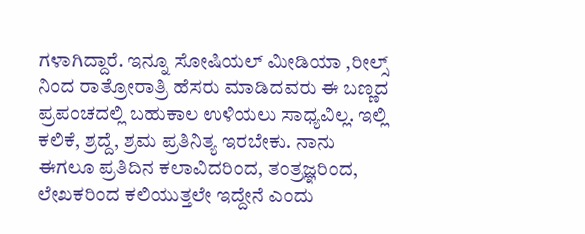ಗಳಾಗಿದ್ದಾರೆ. ಇನ್ನೂ ಸೋಷಿಯಲ್ ಮೀಡಿಯಾ ,ರೀಲ್ಸ್ ನಿಂದ ರಾತ್ರೋರಾತ್ರಿ ಹೆಸರು ಮಾಡಿದವರು ಈ ಬಣ್ಣದ ಪ್ರಪಂಚದಲ್ಲಿ ಬಹುಕಾಲ ಉಳಿಯಲು ಸಾಧ್ಯವಿಲ್ಲ. ಇಲ್ಲಿ ಕಲಿಕೆ, ಶ್ರದ್ದೆ, ಶ್ರಮ ಪ್ರತಿನಿತ್ಯ ಇರಬೇಕು. ನಾನು ಈಗಲೂ ಪ್ರತಿದಿನ ಕಲಾವಿದರಿಂದ, ತಂತ್ರಜ್ಞರಿಂದ, ಲೇಖಕರಿಂದ ಕಲಿಯುತ್ತಲೇ ಇದ್ದೇನೆ ಎಂದು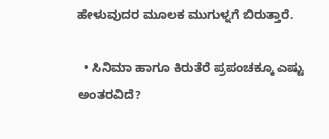ಹೇಳುವುದರ ಮೂಲಕ ಮುಗುಳ್ನಗೆ ಬಿರುತ್ತಾರೆ.

  • ಸಿನಿಮಾ ಹಾಗೂ ಕಿರುತೆರೆ ಪ್ರಪಂಚಕ್ಕೂ ಎಷ್ಟು ಅಂತರವಿದೆ?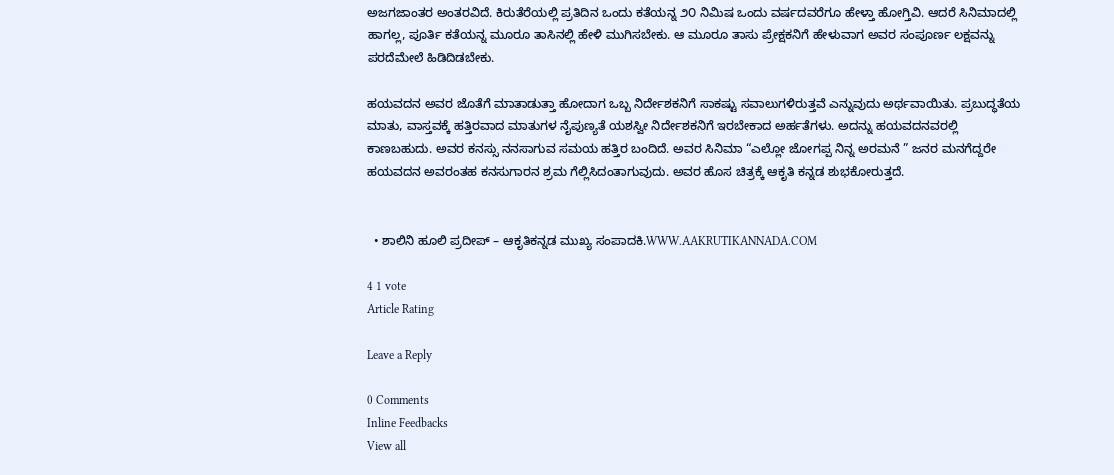ಅಜಗಜಾಂತರ ಅಂತರವಿದೆ. ಕಿರುತೆರೆಯಲ್ಲಿ ಪ್ರತಿದಿನ ಒಂದು ಕತೆಯನ್ನ ೨೦ ನಿಮಿಷ ಒಂದು ವರ್ಷದವರೆಗೂ ಹೇಳ್ತಾ ಹೋಗ್ತಿವಿ. ಆದರೆ ಸಿನಿಮಾದಲ್ಲಿ ಹಾಗಲ್ಲ, ಪೂರ್ತಿ ಕತೆಯನ್ನ ಮೂರೂ ತಾಸಿನಲ್ಲಿ ಹೇಳಿ ಮುಗಿಸಬೇಕು. ಆ ಮೂರೂ ತಾಸು ಪ್ರೇಕ್ಷಕನಿಗೆ ಹೇಳುವಾಗ ಅವರ ಸಂಪೂರ್ಣ ಲಕ್ಷವನ್ನು ಪರದೆಮೇಲೆ ಹಿಡಿದಿಡಬೇಕು.

ಹಯವದನ ಅವರ ಜೊತೆಗೆ ಮಾತಾಡುತ್ತಾ ಹೋದಾಗ ಒಬ್ಬ ನಿರ್ದೇಶಕನಿಗೆ ಸಾಕಷ್ಟು ಸವಾಲುಗಳಿರುತ್ತವೆ ಎನ್ನುವುದು ಅರ್ಥವಾಯಿತು. ಪ್ರಬುದ್ಧತೆಯ ಮಾತು, ವಾಸ್ತವಕ್ಕೆ ಹತ್ತಿರವಾದ ಮಾತುಗಳ ನೈಪುಣ್ಯತೆ ಯಶಸ್ವೀ ನಿರ್ದೇಶಕನಿಗೆ ಇರಬೇಕಾದ ಅರ್ಹತೆಗಳು. ಅದನ್ನು ಹಯವದನವರಲ್ಲಿ ಕಾಣಬಹುದು. ಅವರ ಕನಸ್ಸು ನನಸಾಗುವ ಸಮಯ ಹತ್ತಿರ ಬಂದಿದೆ. ಅವರ ಸಿನಿಮಾ “ಎಲ್ಲೋ ಜೋಗಪ್ಪ ನಿನ್ನ ಅರಮನೆ ” ಜನರ ಮನಗೆದ್ದರೇ ಹಯವದನ ಅವರಂತಹ ಕನಸುಗಾರನ ಶ್ರಮ ಗೆಲ್ಲಿಸಿದಂತಾಗುವುದು. ಅವರ ಹೊಸ ಚಿತ್ರಕ್ಕೆ ಆಕೃತಿ ಕನ್ನಡ ಶುಭಕೋರುತ್ತದೆ.


  • ಶಾಲಿನಿ ಹೂಲಿ ಪ್ರದೀಪ್ – ಆಕೃತಿಕನ್ನಡ ಮುಖ್ಯ ಸಂಪಾದಕಿ.WWW.AAKRUTIKANNADA.COM

4 1 vote
Article Rating

Leave a Reply

0 Comments
Inline Feedbacks
View all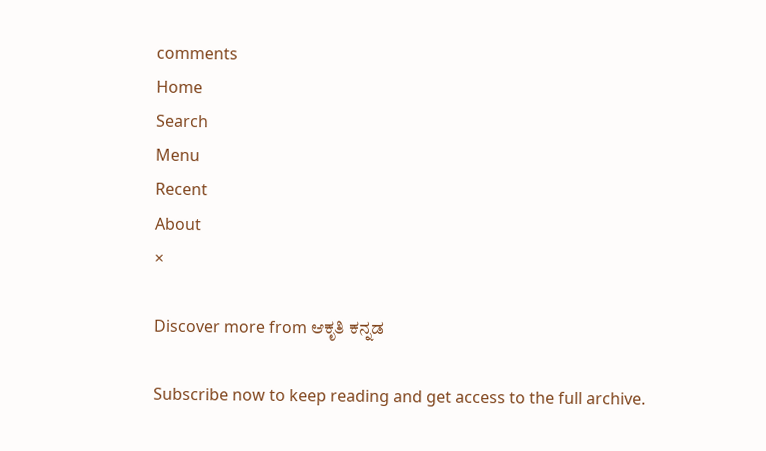comments
Home
Search
Menu
Recent
About
×

Discover more from ಆಕೃತಿ ಕನ್ನಡ

Subscribe now to keep reading and get access to the full archive.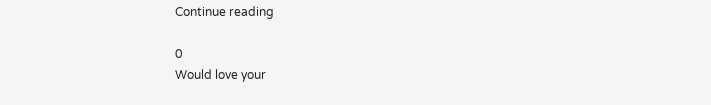Continue reading

0
Would love your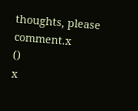thoughts, please comment.x
()
x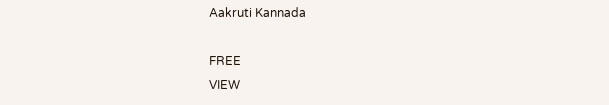Aakruti Kannada

FREE
VIEW